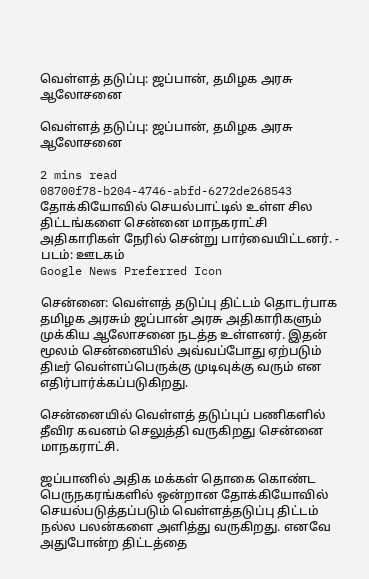வெள்ளத் தடுப்பு: ஜப்பான், தமிழக அரசு ஆலோசனை

வெள்ளத் தடுப்பு: ஜப்பான், தமிழக அரசு ஆலோசனை

2 mins read
08700f78-b204-4746-abfd-6272de268543
தோக்கியோவில் செயல்பாட்டில் உள்ள சில திட்டங்களை சென்னை மாநகராட்சி அதிகாரிகள் நேரில் சென்று பார்வையிட்டனர். - படம்: ஊடகம்
Google News Preferred Icon

சென்னை: வெள்ளத் தடுப்பு திட்டம் தொடர்பாக தமிழக அரசும் ஜப்பான் அரசு அதிகாரிகளும் முக்கிய ஆலோசனை நடத்த உள்ளனர். இதன் மூலம் சென்னையில் அவ்வப்போது ஏற்படும் திடீர் வெள்ளப்பெருக்கு முடிவுக்கு வரும் என எதிர்பார்க்கப்படுகிறது.

சென்னையில் வெள்ளத் தடுப்புப் பணிகளில் தீவிர கவனம் செலுத்தி வருகிறது சென்னை மாநகராட்சி.

ஜப்பானில் அதிக மக்கள் தொகை கொண்ட பெருநகரங்களில் ஒன்றான தோக்கியோவில் செயல்படுத்தப்படும் வெள்ளத்தடுப்பு திட்டம் நல்ல பலன்களை அளித்து வருகிறது. எனவே அதுபோன்ற திட்டத்தை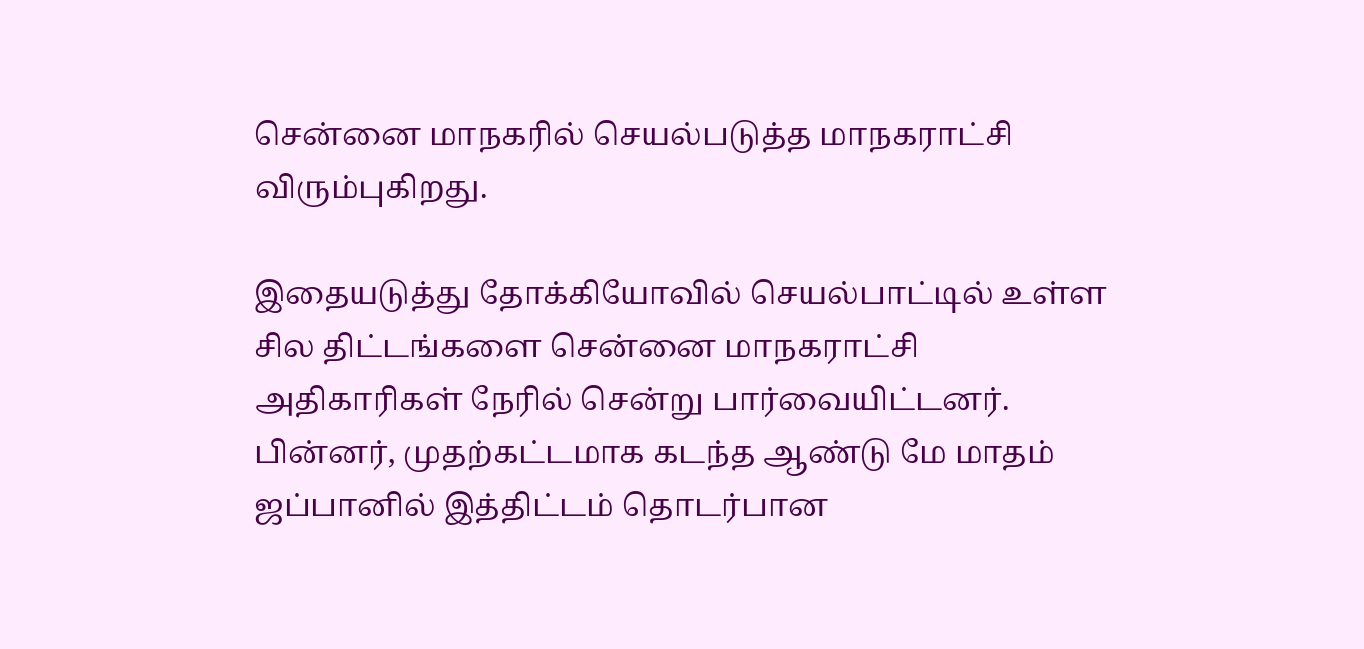சென்னை மாநகரில் செயல்படுத்த மாநகராட்சி விரும்புகிறது.

இதையடுத்து தோக்கியோவில் செயல்பாட்டில் உள்ள சில திட்டங்களை சென்னை மாநகராட்சி அதிகாரிகள் நேரில் சென்று பார்வையிட்டனர். பின்னர், முதற்கட்டமாக கடந்த ஆண்டு மே மாதம் ஜப்பானில் இத்திட்டம் தொடர்பான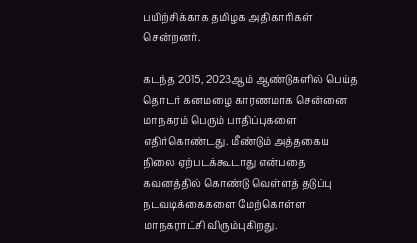பயிற்சிக்காக தமிழக அதிகாரிகள் சென்றனர்.

கடந்த 2015, 2023ஆம் ஆண்டுகளில் பெய்த தொடர் கனமழை காரணமாக சென்னை மாநகரம் பெரும் பாதிப்புகளை எதிர்கொண்டது. மீண்டும் அத்தகைய நிலை ஏற்படக்கூடாது என்பதை கவனத்தில் கொண்டு வெள்ளத் தடுப்பு நடவடிக்கைகளை மேற்கொள்ள மாநகராட்சி விரும்புகிறது.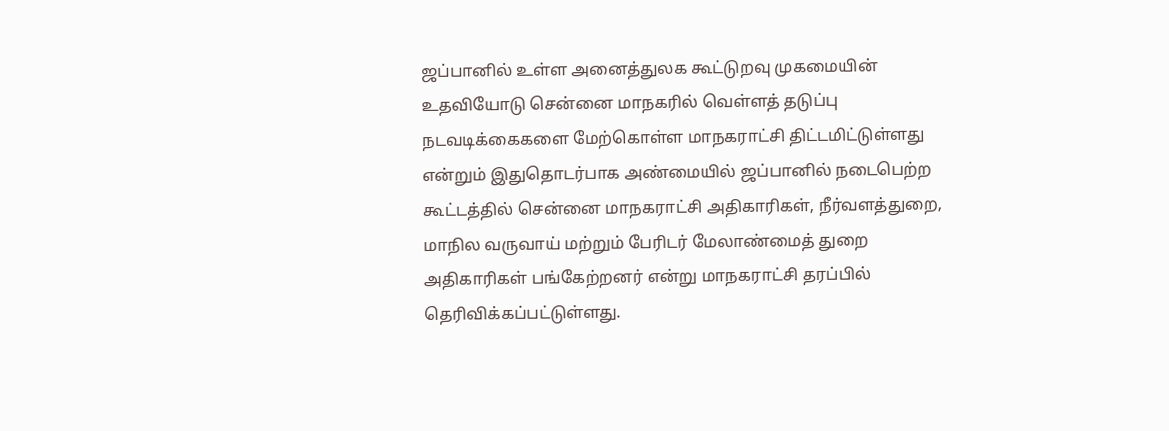ஜப்பானில் உள்ள அனைத்துலக கூட்டுறவு முகமையின் உதவியோடு சென்னை மாநகரில் வெள்ளத் தடுப்பு நடவடிக்கைகளை மேற்கொள்ள மாநகராட்சி திட்டமிட்டுள்ளது என்றும் இதுதொடர்பாக அண்மையில் ஜப்பானில் நடைபெற்ற கூட்டத்தில் சென்னை மாநகராட்சி அதிகாரிகள், நீர்வளத்துறை, மாநில வருவாய் மற்றும் பேரிடர் மேலாண்மைத் துறை அதிகாரிகள் பங்கேற்றனர் என்று மாநகராட்சி தரப்பில் தெரிவிக்கப்பட்டுள்ளது.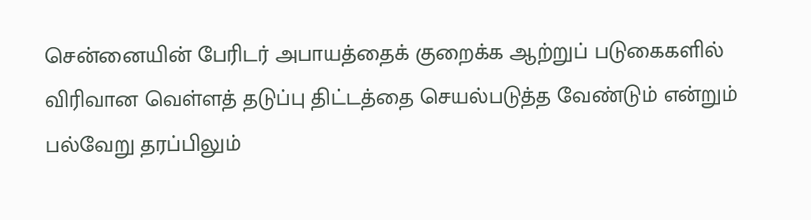சென்னையின் பேரிடர் அபாயத்தைக் குறைக்க ஆற்றுப் படுகைகளில் விரிவான வெள்ளத் தடுப்பு திட்டத்தை செயல்படுத்த வேண்டும் என்றும் பல்வேறு தரப்பிலும்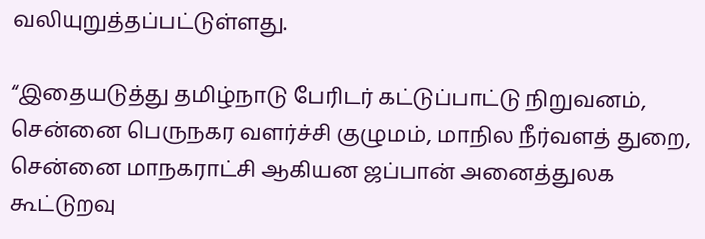வலியுறுத்தப்பட்டுள்ளது.

“இதையடுத்து தமிழ்நாடு பேரிடர் கட்டுப்பாட்டு நிறுவனம், சென்னை பெருநகர வளர்ச்சி குழுமம், மாநில நீர்வளத் துறை, சென்னை மாநகராட்சி ஆகியன ஜப்பான் அனைத்துலக கூட்டுறவு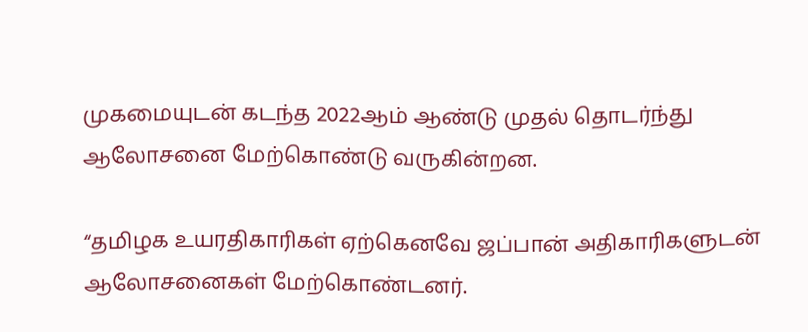முகமையுடன் கடந்த 2022ஆம் ஆண்டு முதல் தொடர்ந்து ஆலோசனை மேற்கொண்டு வருகின்றன.

“தமிழக உயரதிகாரிகள் ஏற்கெனவே ஜப்பான் அதிகாரிகளுடன் ஆலோசனைகள் மேற்கொண்டனர்.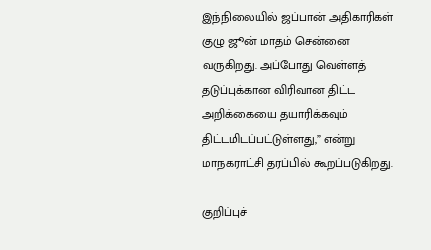இந்நிலையில் ஜப்பான் அதிகாரிகள் குழு ஜூன் மாதம் சென்னை வருகிறது. அப்போது வெள்ளத் தடுப்புக்கான விரிவான திட்ட அறிக்கையை தயாரிக்கவும் திட்டமிடப்பட்டுள்ளது,” என்று மாநகராட்சி தரப்பில் கூறப்படுகிறது.

குறிப்புச்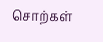சொற்கள்